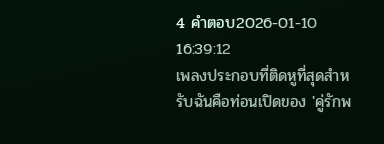4 คำตอบ2026-01-10 16:39:12
เพลงประกอบที่ติดหูที่สุดสำหรับฉันคือท่อนเปิดของ 'คู่รักพ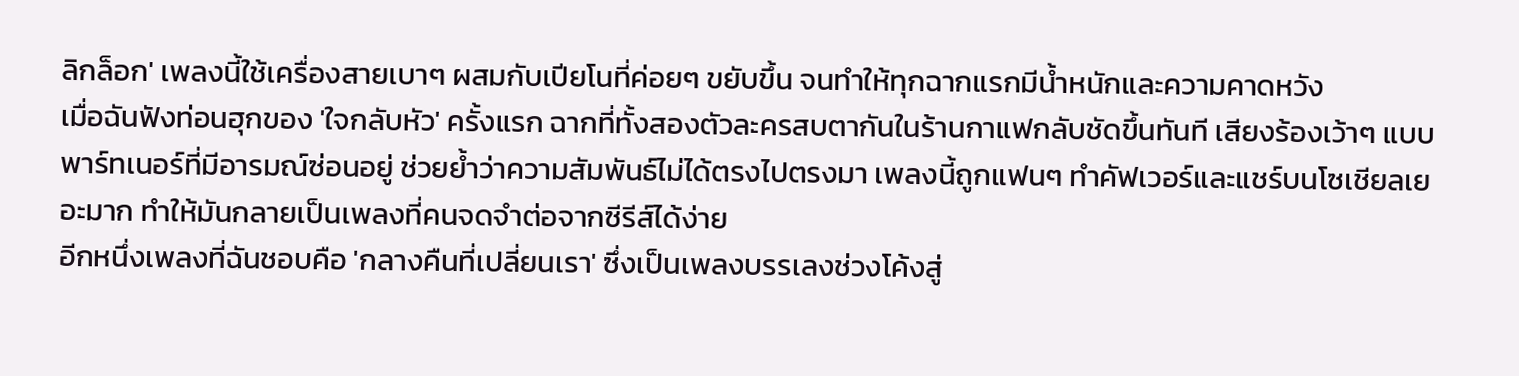ลิกล็อก' เพลงนี้ใช้เครื่องสายเบาๆ ผสมกับเปียโนที่ค่อยๆ ขยับขึ้น จนทำให้ทุกฉากแรกมีน้ำหนักและความคาดหวัง
เมื่อฉันฟังท่อนฮุกของ 'ใจกลับหัว' ครั้งแรก ฉากที่ทั้งสองตัวละครสบตากันในร้านกาแฟกลับชัดขึ้นทันที เสียงร้องเว้าๆ แบบพาร์ทเนอร์ที่มีอารมณ์ซ่อนอยู่ ช่วยย้ำว่าความสัมพันธ์ไม่ได้ตรงไปตรงมา เพลงนี้ถูกแฟนๆ ทำคัฟเวอร์และแชร์บนโซเชียลเยอะมาก ทำให้มันกลายเป็นเพลงที่คนจดจำต่อจากซีรีส์ได้ง่าย
อีกหนึ่งเพลงที่ฉันชอบคือ 'กลางคืนที่เปลี่ยนเรา' ซึ่งเป็นเพลงบรรเลงช่วงโค้งสู่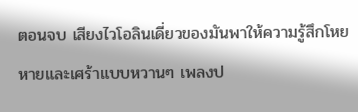ตอนจบ เสียงไวโอลินเดี่ยวของมันพาให้ความรู้สึกโหยหายและเศร้าแบบหวานๆ เพลงป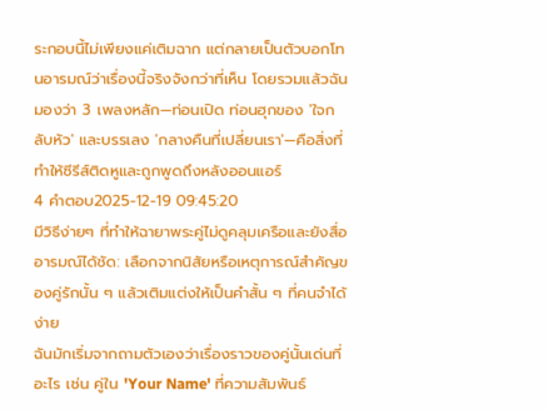ระกอบนี้ไม่เพียงแค่เติมฉาก แต่กลายเป็นตัวบอกโทนอารมณ์ว่าเรื่องนี้จริงจังกว่าที่เห็น โดยรวมแล้วฉันมองว่า 3 เพลงหลัก—ท่อนเปิด ท่อนฮุกของ 'ใจกลับหัว' และบรรเลง 'กลางคืนที่เปลี่ยนเรา'—คือสิ่งที่ทำให้ซีรีส์ติดหูและถูกพูดถึงหลังออนแอร์
4 คำตอบ2025-12-19 09:45:20
มีวิธีง่ายๆ ที่ทำให้ฉายาพระคู่ไม่ดูคลุมเครือและยังสื่ออารมณ์ได้ชัด: เลือกจากนิสัยหรือเหตุการณ์สำคัญของคู่รักนั้น ๆ แล้วเติมแต่งให้เป็นคำสั้น ๆ ที่คนจำได้ง่าย
ฉันมักเริ่มจากถามตัวเองว่าเรื่องราวของคู่นั้นเด่นที่อะไร เช่น คู่ใน 'Your Name' ที่ความสัมพันธ์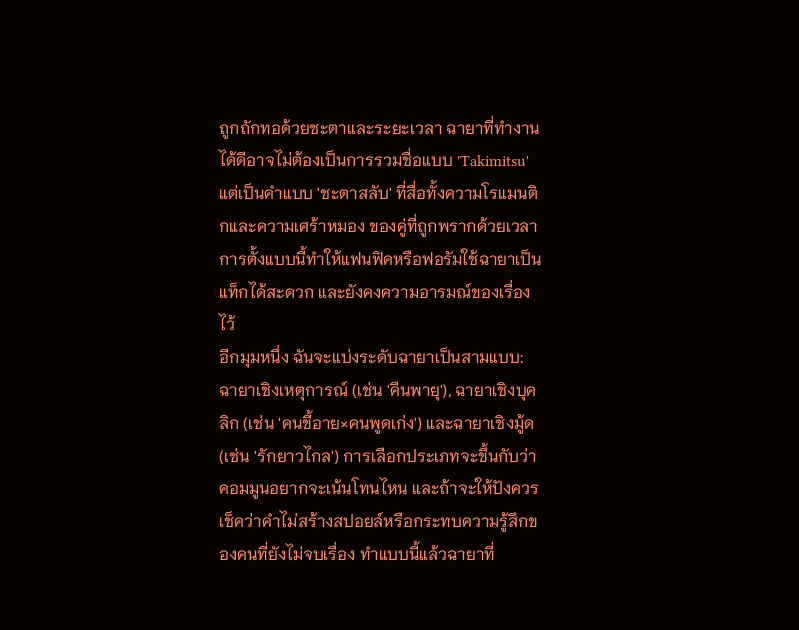ถูกถักทอด้วยชะตาและระยะเวลา ฉายาที่ทำงานได้ดีอาจไม่ต้องเป็นการรวมชื่อแบบ 'Takimitsu' แต่เป็นคำแบบ 'ชะตาสลับ' ที่สื่อทั้งความโรแมนติกและความเศร้าหมอง ของคู่ที่ถูกพรากด้วยเวลา การตั้งแบบนี้ทำให้แฟนฟิคหรือฟอรัมใช้ฉายาเป็นแท็กได้สะดวก และยังคงความอารมณ์ของเรื่องไว้
อีกมุมหนึ่ง ฉันจะแบ่งระดับฉายาเป็นสามแบบ: ฉายาเชิงเหตุการณ์ (เช่น 'คืนพายุ'), ฉายาเชิงบุคลิก (เช่น 'คนขี้อาย×คนพูดเก่ง') และฉายาเชิงมู้ด (เช่น 'รักยาวไกล') การเลือกประเภทจะขึ้นกับว่าคอมมูนอยากจะเน้นโทนไหน และถ้าจะให้ปังควรเช็คว่าคำไม่สร้างสปอยล์หรือกระทบความรู้สึกของคนที่ยังไม่จบเรื่อง ทำแบบนี้แล้วฉายาที่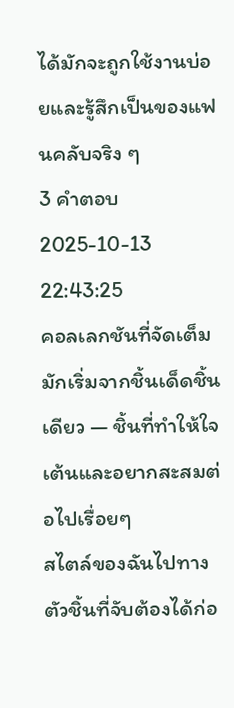ได้มักจะถูกใช้งานบ่อยและรู้สึกเป็นของแฟนคลับจริง ๆ
3 คำตอบ2025-10-13 22:43:25
คอลเลกชันที่จัดเต็มมักเริ่มจากชิ้นเด็ดชิ้นเดียว — ชิ้นที่ทำให้ใจเต้นและอยากสะสมต่อไปเรื่อยๆ
สไตล์ของฉันไปทางตัวชิ้นที่จับต้องได้ก่อ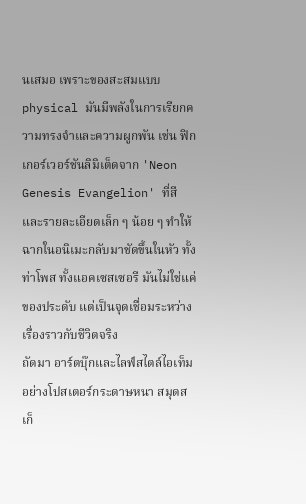นเสมอ เพราะของสะสมแบบ physical มันมีพลังในการเรียกความทรงจำและความผูกพัน เช่น ฟิกเกอร์เวอร์ชันลิมิเต็ดจาก 'Neon Genesis Evangelion' ที่สีและรายละเอียดเล็ก ๆ น้อย ๆ ทำให้ฉากในอนิเมะกลับมาชัดขึ้นในหัว ทั้งท่าโพส ทั้งแอคเซสเซอรี มันไม่ใช่แค่ของประดับ แต่เป็นจุดเชื่อมระหว่างเรื่องราวกับชีวิตจริง
ถัดมา อาร์ตบุ๊กและไลฟ์สไตล์ไอเท็มอย่างโปสเตอร์กระดาษหนา สมุดสเก็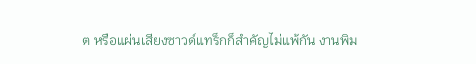ต หรือแผ่นเสียงซาวด์แทร็กก็สำคัญไม่แพ้กัน งานพิม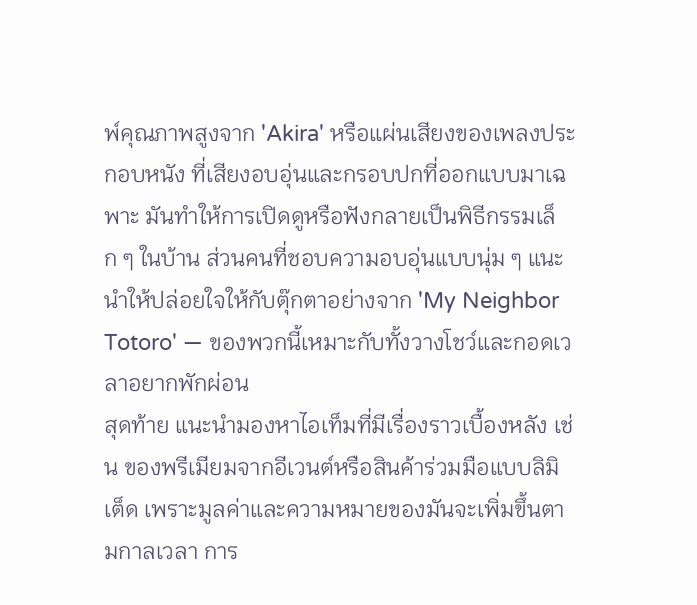พ์คุณภาพสูงจาก 'Akira' หรือแผ่นเสียงของเพลงประกอบหนัง ที่เสียงอบอุ่นและกรอบปกที่ออกแบบมาเฉพาะ มันทำให้การเปิดดูหรือฟังกลายเป็นพิธีกรรมเล็ก ๆ ในบ้าน ส่วนคนที่ชอบความอบอุ่นแบบนุ่ม ๆ แนะนำให้ปล่อยใจให้กับตุ๊กตาอย่างจาก 'My Neighbor Totoro' — ของพวกนี้เหมาะกับทั้งวางโชว์และกอดเวลาอยากพักผ่อน
สุดท้าย แนะนำมองหาไอเท็มที่มีเรื่องราวเบื้องหลัง เช่น ของพรีเมียมจากอีเวนต์หรือสินค้าร่วมมือแบบลิมิเต็ด เพราะมูลค่าและความหมายของมันจะเพิ่มขึ้นตามกาลเวลา การ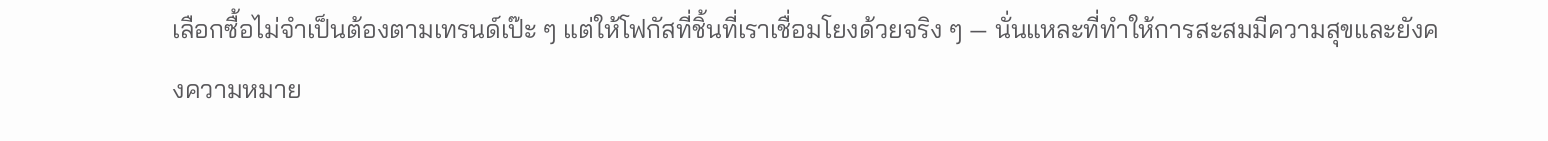เลือกซื้อไม่จำเป็นต้องตามเทรนด์เป๊ะ ๆ แต่ให้โฟกัสที่ชิ้นที่เราเชื่อมโยงด้วยจริง ๆ — นั่นแหละที่ทำให้การสะสมมีความสุขและยังคงความหมาย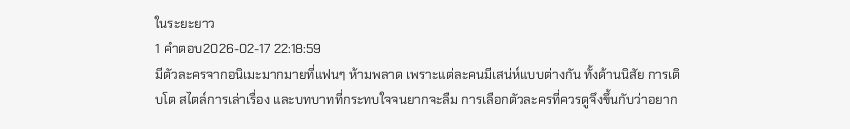ในระยะยาว
1 คำตอบ2026-02-17 22:18:59
มีตัวละครจากอนิเมะมากมายที่แฟนๆ ห้ามพลาด เพราะแต่ละคนมีเสน่ห์แบบต่างกัน ทั้งด้านนิสัย การเติบโต สไตล์การเล่าเรื่อง และบทบาทที่กระทบใจจนยากจะลืม การเลือกตัวละครที่ควรดูจึงขึ้นกับว่าอยาก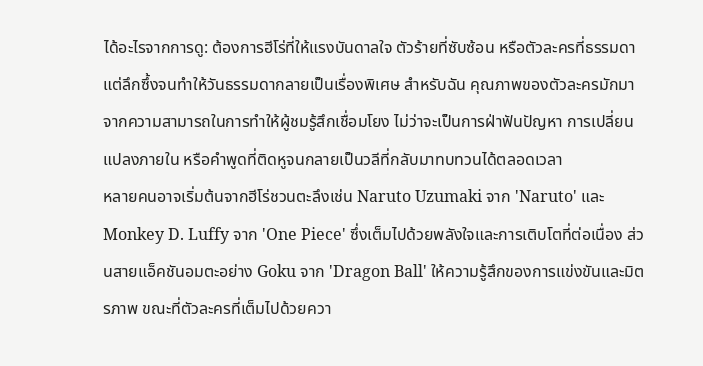ได้อะไรจากการดู: ต้องการฮีโร่ที่ให้แรงบันดาลใจ ตัวร้ายที่ซับซ้อน หรือตัวละครที่ธรรมดาแต่ลึกซึ้งจนทำให้วันธรรมดากลายเป็นเรื่องพิเศษ สำหรับฉัน คุณภาพของตัวละครมักมาจากความสามารถในการทำให้ผู้ชมรู้สึกเชื่อมโยง ไม่ว่าจะเป็นการฝ่าฟันปัญหา การเปลี่ยนแปลงภายใน หรือคำพูดที่ติดหูจนกลายเป็นวลีที่กลับมาทบทวนได้ตลอดเวลา
หลายคนอาจเริ่มต้นจากฮีโร่ชวนตะลึงเช่น Naruto Uzumaki จาก 'Naruto' และ Monkey D. Luffy จาก 'One Piece' ซึ่งเต็มไปด้วยพลังใจและการเติบโตที่ต่อเนื่อง ส่วนสายแอ็คชันอมตะอย่าง Goku จาก 'Dragon Ball' ให้ความรู้สึกของการแข่งขันและมิตรภาพ ขณะที่ตัวละครที่เต็มไปด้วยควา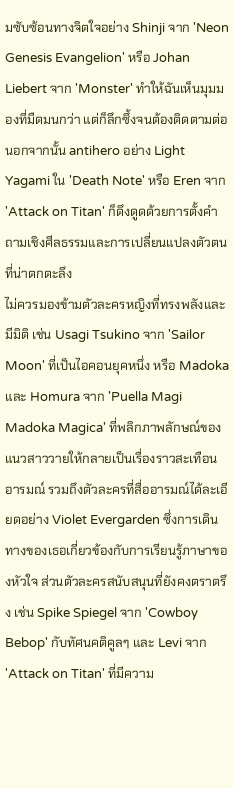มซับซ้อนทางจิตใจอย่าง Shinji จาก 'Neon Genesis Evangelion' หรือ Johan Liebert จาก 'Monster' ทำให้ฉันเห็นมุมมองที่มืดมนกว่า แต่ก็ลึกซึ้งจนต้องติดตามต่อ นอกจากนั้น antihero อย่าง Light Yagami ใน 'Death Note' หรือ Eren จาก 'Attack on Titan' ก็ดึงดูดด้วยการตั้งคำถามเชิงศีลธรรมและการเปลี่ยนแปลงตัวตนที่น่าตกตะลึง
ไม่ควรมองข้ามตัวละครหญิงที่ทรงพลังและมีมิติ เช่น Usagi Tsukino จาก 'Sailor Moon' ที่เป็นไอคอนยุคหนึ่ง หรือ Madoka และ Homura จาก 'Puella Magi Madoka Magica' ที่พลิกภาพลักษณ์ของแนวสาววายให้กลายเป็นเรื่องราวสะเทือนอารมณ์ รวมถึงตัวละครที่สื่ออารมณ์ได้ละเอียดอย่าง Violet Evergarden ซึ่งการเดินทางของเธอเกี่ยวข้องกับการเรียนรู้ภาษาของหัวใจ ส่วนตัวละครสนับสนุนที่ยังคงตราตรึง เช่น Spike Spiegel จาก 'Cowboy Bebop' กับทัศนคติคูลๆ และ Levi จาก 'Attack on Titan' ที่มีความ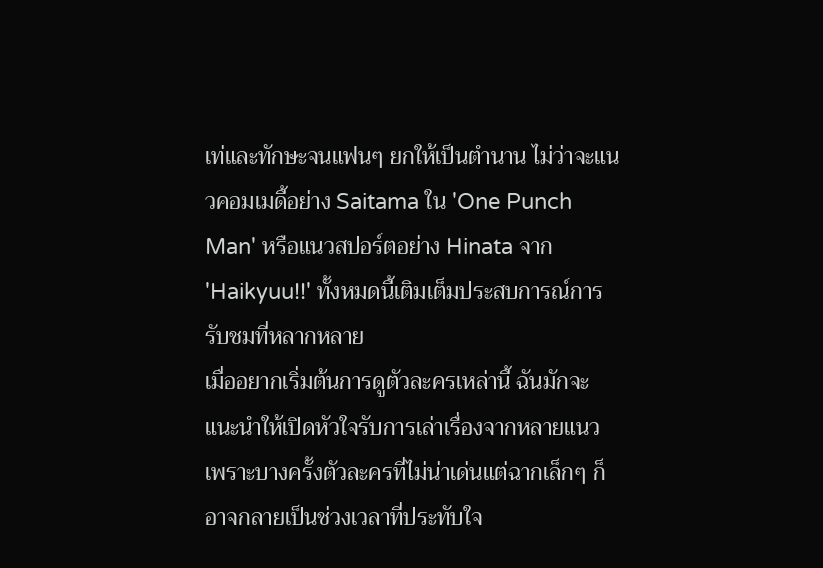เท่และทักษะจนแฟนๆ ยกให้เป็นตำนาน ไม่ว่าจะแนวคอมเมดี้อย่าง Saitama ใน 'One Punch Man' หรือแนวสปอร์ตอย่าง Hinata จาก 'Haikyuu!!' ทั้งหมดนี้เติมเต็มประสบการณ์การรับชมที่หลากหลาย
เมื่ออยากเริ่มต้นการดูตัวละครเหล่านี้ ฉันมักจะแนะนำให้เปิดหัวใจรับการเล่าเรื่องจากหลายแนว เพราะบางครั้งตัวละครที่ไม่น่าเด่นแต่ฉากเล็กๆ ก็อาจกลายเป็นช่วงเวลาที่ประทับใจ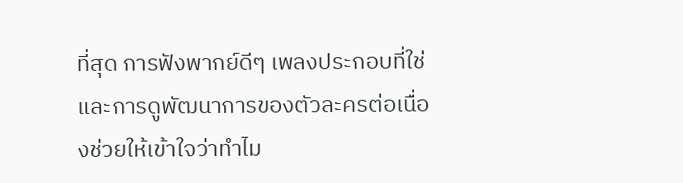ที่สุด การฟังพากย์ดีๆ เพลงประกอบที่ใช่ และการดูพัฒนาการของตัวละครต่อเนื่องช่วยให้เข้าใจว่าทำไม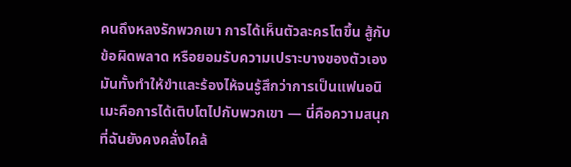คนถึงหลงรักพวกเขา การได้เห็นตัวละครโตขึ้น สู้กับข้อผิดพลาด หรือยอมรับความเปราะบางของตัวเอง มันทั้งทำให้ขำและร้องไห้จนรู้สึกว่าการเป็นแฟนอนิเมะคือการได้เติบโตไปกับพวกเขา — นี่คือความสนุกที่ฉันยังคงคลั่งไคล้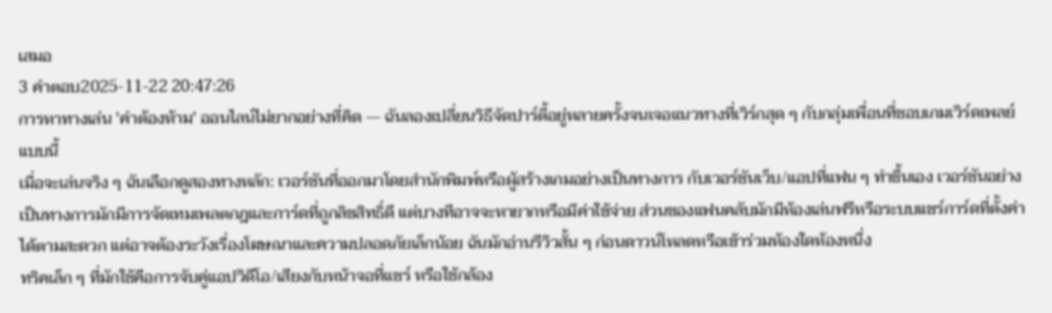เสมอ
3 คำตอบ2025-11-22 20:47:26
การหาทางเล่น 'คำต้องห้าม' ออนไลน์ไม่ยากอย่างที่คิด — ฉันลองเปลี่ยนวิธีจัดปาร์ตี้อยู่หลายครั้งจนเจอแนวทางที่เวิร์กสุด ๆ กับกลุ่มเพื่อนที่ชอบเกมเวิร์ดเพลย์แบบนี้
เมื่อจะเล่นจริง ๆ ฉันเลือกดูสองทางหลัก: เวอร์ชันที่ออกมาโดยสำนักพิมพ์หรือผู้สร้างเกมอย่างเป็นทางการ กับเวอร์ชันเว็บ/แอปที่แฟน ๆ ทำขึ้นเอง เวอร์ชันอย่างเป็นทางการมักมีการจัดเทมเพลตกฎและการ์ดที่ถูกลิขสิทธิ์ดี แต่บางทีอาจจะหายากหรือมีค่าใช้จ่าย ส่วนของแฟนคลับมักมีห้องเล่นฟรีหรือระบบแชร์การ์ดที่ตั้งค่าได้ตามสะดวก แต่อาจต้องระวังเรื่องโฆษณาและความปลอดภัยเล็กน้อย ฉันมักอ่านรีวิวสั้น ๆ ก่อนดาวน์โหลดหรือเข้าร่วมห้องใดห้องหนึ่ง
ทริคเล็ก ๆ ที่มักใช้คือการจับคู่แอปวิดีโอ/เสียงกับหน้าจอที่แชร์ หรือใช้กล้อง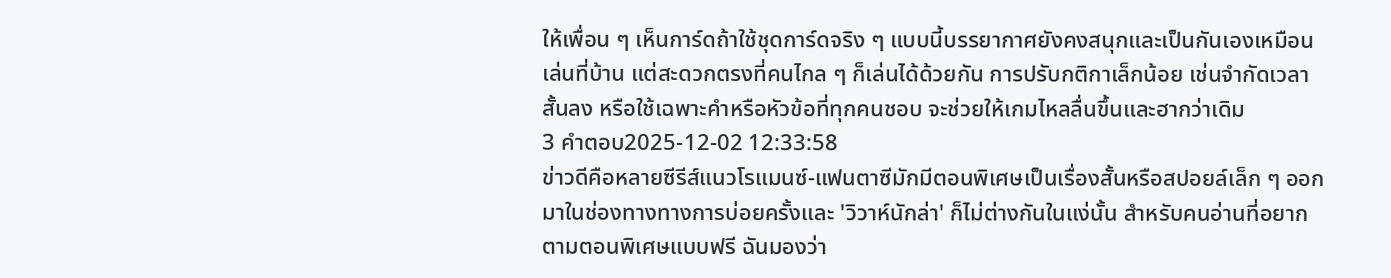ให้เพื่อน ๆ เห็นการ์ดถ้าใช้ชุดการ์ดจริง ๆ แบบนี้บรรยากาศยังคงสนุกและเป็นกันเองเหมือนเล่นที่บ้าน แต่สะดวกตรงที่คนไกล ๆ ก็เล่นได้ด้วยกัน การปรับกติกาเล็กน้อย เช่นจำกัดเวลาสั้นลง หรือใช้เฉพาะคำหรือหัวข้อที่ทุกคนชอบ จะช่วยให้เกมไหลลื่นขึ้นและฮากว่าเดิม
3 คำตอบ2025-12-02 12:33:58
ข่าวดีคือหลายซีรีส์แนวโรแมนซ์-แฟนตาซีมักมีตอนพิเศษเป็นเรื่องสั้นหรือสปอยล์เล็ก ๆ ออกมาในช่องทางทางการบ่อยครั้งและ 'วิวาห์นักล่า' ก็ไม่ต่างกันในแง่นั้น สำหรับคนอ่านที่อยากตามตอนพิเศษแบบฟรี ฉันมองว่า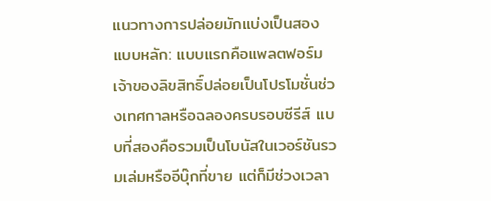แนวทางการปล่อยมักแบ่งเป็นสองแบบหลัก: แบบแรกคือแพลตฟอร์มเจ้าของลิขสิทธิ์ปล่อยเป็นโปรโมชั่นช่วงเทศกาลหรือฉลองครบรอบซีรีส์ แบบที่สองคือรวมเป็นโบนัสในเวอร์ชันรวมเล่มหรืออีบุ๊กที่ขาย แต่ก็มีช่วงเวลา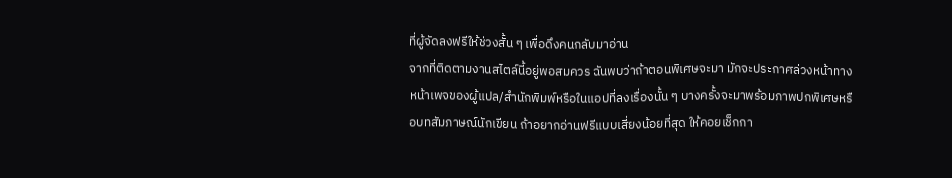ที่ผู้จัดลงฟรีให้ช่วงสั้น ๆ เพื่อดึงคนกลับมาอ่าน
จากที่ติดตามงานสไตล์นี้อยู่พอสมควร ฉันพบว่าถ้าตอนพิเศษจะมา มักจะประกาศล่วงหน้าทางหน้าเพจของผู้แปล/สำนักพิมพ์หรือในแอปที่ลงเรื่องนั้น ๆ บางครั้งจะมาพร้อมภาพปกพิเศษหรือบทสัมภาษณ์นักเขียน ถ้าอยากอ่านฟรีแบบเสี่ยงน้อยที่สุด ให้คอยเช็กกา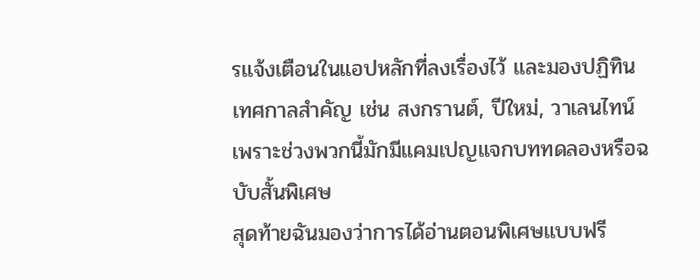รแจ้งเตือนในแอปหลักที่ลงเรื่องไว้ และมองปฏิทินเทศกาลสำคัญ เช่น สงกรานต์, ปีใหม่, วาเลนไทน์ เพราะช่วงพวกนี้มักมีแคมเปญแจกบททดลองหรือฉบับสั้นพิเศษ
สุดท้ายฉันมองว่าการได้อ่านตอนพิเศษแบบฟรี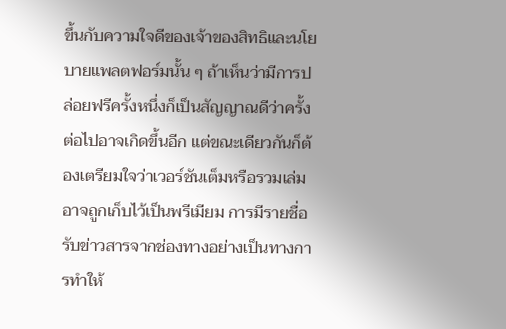ขึ้นกับความใจดีของเจ้าของสิทธิและนโยบายแพลตฟอร์มนั้น ๆ ถ้าเห็นว่ามีการปล่อยฟรีครั้งหนึ่งก็เป็นสัญญาณดีว่าครั้งต่อไปอาจเกิดขึ้นอีก แต่ขณะเดียวกันก็ต้องเตรียมใจว่าเวอร์ชันเต็มหรือรวมเล่มอาจถูกเก็บไว้เป็นพรีเมียม การมีรายชื่อรับข่าวสารจากช่องทางอย่างเป็นทางการทำให้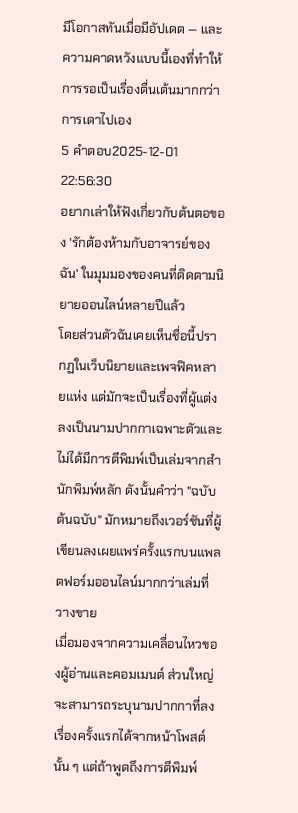มีโอกาสทันเมื่อมีอัปเดต — และความคาดหวังแบบนี้เองที่ทำให้การรอเป็นเรื่องตื่นเต้นมากกว่าการเดาไปเอง
5 คำตอบ2025-12-01 22:56:30
อยากเล่าให้ฟังเกี่ยวกับต้นตอของ 'รักต้องห้ามกับอาจารย์ของฉัน' ในมุมมองของคนที่ติดตามนิยายออนไลน์หลายปีแล้ว
โดยส่วนตัวฉันเคยเห็นชื่อนี้ปรากฏในเว็บนิยายและเพจฟิคหลายแห่ง แต่มักจะเป็นเรื่องที่ผู้แต่งลงเป็นนามปากกาเฉพาะตัวและไม่ได้มีการตีพิมพ์เป็นเล่มจากสำนักพิมพ์หลัก ดังนั้นคำว่า "ฉบับต้นฉบับ" มักหมายถึงเวอร์ชันที่ผู้เขียนลงเผยแพร่ครั้งแรกบนแพลตฟอร์มออนไลน์มากกว่าเล่มที่วางขาย
เมื่อมองจากความเคลื่อนไหวของผู้อ่านและคอมเมนต์ ส่วนใหญ่จะสามารถระบุนามปากกาที่ลงเรื่องครั้งแรกได้จากหน้าโพสต์นั้น ๆ แต่ถ้าพูดถึงการตีพิมพ์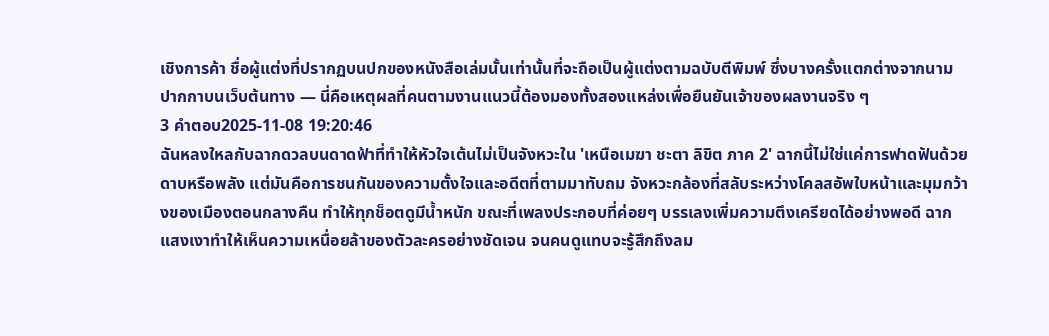เชิงการค้า ชื่อผู้แต่งที่ปรากฏบนปกของหนังสือเล่มนั้นเท่านั้นที่จะถือเป็นผู้แต่งตามฉบับตีพิมพ์ ซึ่งบางครั้งแตกต่างจากนามปากกาบนเว็บต้นทาง — นี่คือเหตุผลที่คนตามงานแนวนี้ต้องมองทั้งสองแหล่งเพื่อยืนยันเจ้าของผลงานจริง ๆ
3 คำตอบ2025-11-08 19:20:46
ฉันหลงใหลกับฉากดวลบนดาดฟ้าที่ทำให้หัวใจเต้นไม่เป็นจังหวะใน 'เหนือเมฆา ชะตา ลิขิต ภาค 2' ฉากนี้ไม่ใช่แค่การฟาดฟันด้วยดาบหรือพลัง แต่มันคือการชนกันของความตั้งใจและอดีตที่ตามมาทับถม จังหวะกล้องที่สลับระหว่างโคลสอัพใบหน้าและมุมกว้างของเมืองตอนกลางคืน ทำให้ทุกช็อตดูมีน้ำหนัก ขณะที่เพลงประกอบที่ค่อยๆ บรรเลงเพิ่มความตึงเครียดได้อย่างพอดี ฉากแสงเงาทำให้เห็นความเหนื่อยล้าของตัวละครอย่างชัดเจน จนคนดูแทบจะรู้สึกถึงลม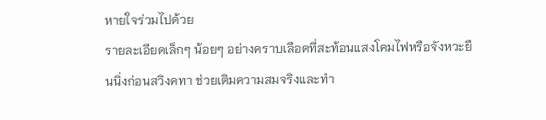หายใจร่วมไปด้วย
รายละเอียดเล็กๆ น้อยๆ อย่างคราบเลือดที่สะท้อนแสงโคมไฟหรือจังหวะยืนนิ่งก่อนสวิงคทา ช่วยเติมความสมจริงและทำ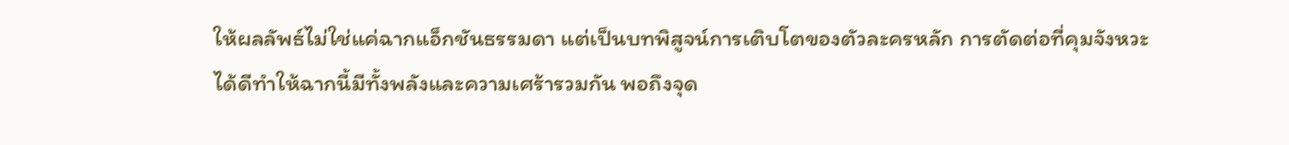ให้ผลลัพธ์ไม่ใช่แค่ฉากแอ็กชันธรรมดา แต่เป็นบทพิสูจน์การเติบโตของตัวละครหลัก การตัดต่อที่คุมจังหวะได้ดีทำให้ฉากนี้มีทั้งพลังและความเศร้ารวมกัน พอถึงจุด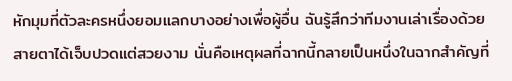หักมุมที่ตัวละครหนึ่งยอมแลกบางอย่างเพื่อผู้อื่น ฉันรู้สึกว่าทีมงานเล่าเรื่องด้วยสายตาได้เจ็บปวดแต่สวยงาม นั่นคือเหตุผลที่ฉากนี้กลายเป็นหนึ่งในฉากสำคัญที่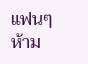แฟนๆ ห้าม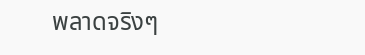พลาดจริงๆ